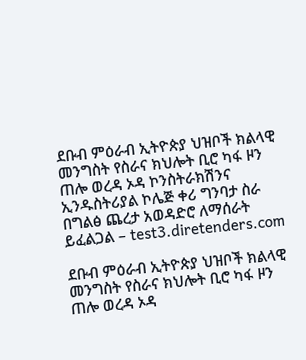ደቡብ ምዕራብ ኢትዮጵያ ህዝቦች ክልላዊ መንግስት የስራና ክህሎት ቢሮ ካፋ ዞን ጠሎ ወረዳ ኦዳ ኮንስትራክሽንና ኢንዱስትሪያል ኮሌጅ ቀሪ ግንባታ ስራ በግልፅ ጨረታ አወዳድሮ ለማሰራት ይፈልጋል – test3.diretenders.com

ደቡብ ምዕራብ ኢትዮጵያ ህዝቦች ክልላዊ መንግስት የስራና ክህሎት ቢሮ ካፋ ዞን ጠሎ ወረዳ ኦዳ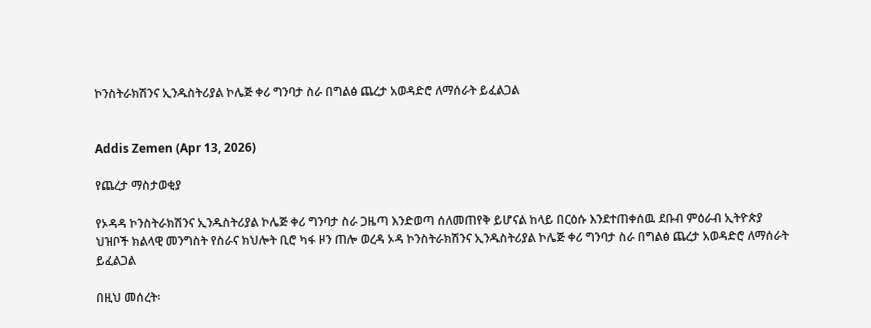ኮንስትራክሽንና ኢንዱስትሪያል ኮሌጅ ቀሪ ግንባታ ስራ በግልፅ ጨረታ አወዳድሮ ለማሰራት ይፈልጋል


Addis Zemen (Apr 13, 2026)

የጨረታ ማስታወቂያ

የኦዳዳ ኮንስትራክሽንና ኢንዱስትሪያል ኮሌጅ ቀሪ ግንባታ ስራ ጋዜጣ እንድወጣ ሰለመጠየቅ ይሆናል ከላይ በርዕሱ እንደተጠቀሰዉ ደቡብ ምዕራብ ኢትዮጵያ ህዝቦች ክልላዊ መንግስት የስራና ክህሎት ቢሮ ካፋ ዞን ጠሎ ወረዳ ኦዳ ኮንስትራክሽንና ኢንዱስትሪያል ኮሌጅ ቀሪ ግንባታ ስራ በግልፅ ጨረታ አወዳድሮ ለማሰራት ይፈልጋል

በዚህ መሰረት፡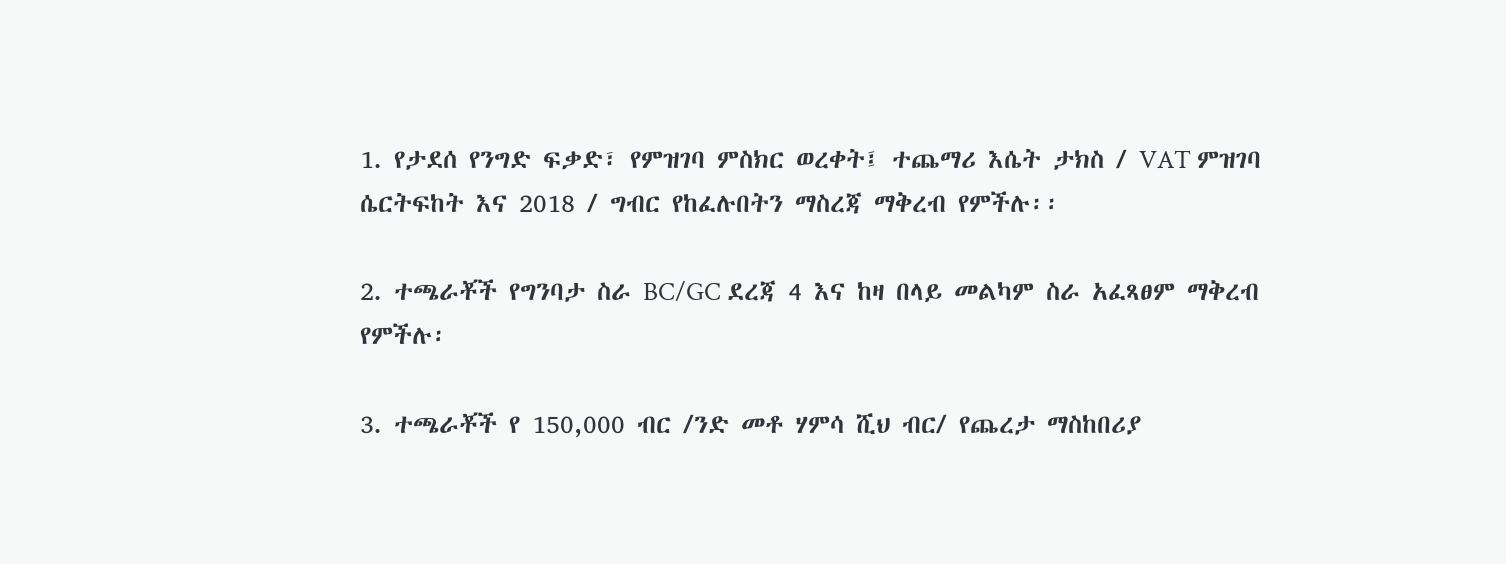1. የታደሰ የንግድ ፍቃድ፣ የምዝገባ ምስክር ወረቀት፤ ተጨማሪ እሴት ታክስ / VAT ምዝገባ ሴርትፍከት እና 2018 / ግብር የከፈሉበትን ማስረጃ ማቅረብ የምችሉ፡፡

2. ተጫራቾች የግንባታ ስራ BC/GC ደረጃ 4 እና ከዛ በላይ መልካም ስራ አፈጻፀም ማቅረብ የምችሉ፡

3. ተጫራቾች የ 150,000 ብር /ንድ መቶ ሃምሳ ሺህ ብር/ የጨረታ ማስከበሪያ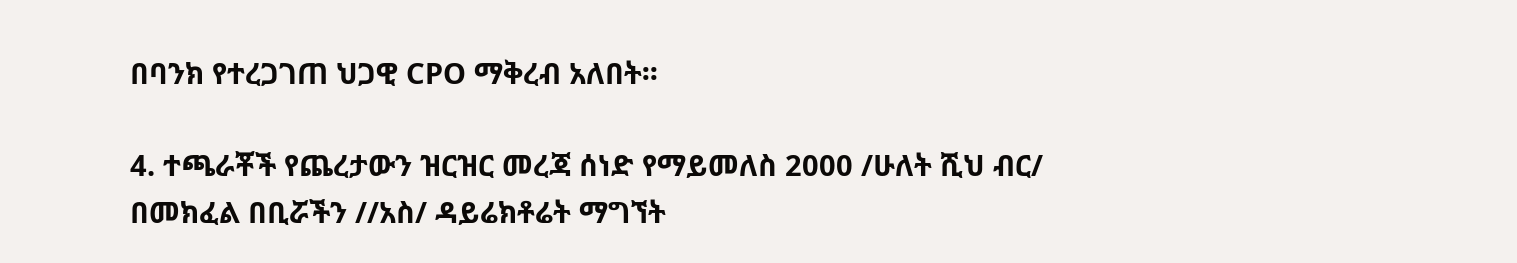በባንክ የተረጋገጠ ህጋዊ CPO ማቅረብ አለበት፡፡

4. ተጫራቾች የጨረታውን ዝርዝር መረጃ ሰነድ የማይመለስ 2000 /ሁለት ሺህ ብር/ በመክፈል በቢሯችን //አስ/ ዳይሬክቶሬት ማግኘት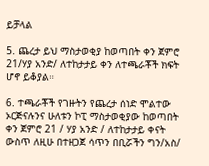ይቻላል

5. ጨረታ ይህ ማስታወቂያ ከወጣበት ቀን ጀምሮ 21/ሃያ አንድ/ ለተከታታይ ቀን ለተጫራቾች ክፍት ሆኖ ይቆያል።

6. ተጫራቾች የገዙትን የጨረታ ሰነድ ሞልተው ኦርጅናሉንና ሁለቱን ኮፒ ማስታወቂያው ከወጣበት ቀን ጀምሮ 21 / ሃያ አንድ / ለተከታታይ ቀናት ውስጥ ለዚሁ በተዘጋጀ ሳጥን በቢሯችን ግን/አስ/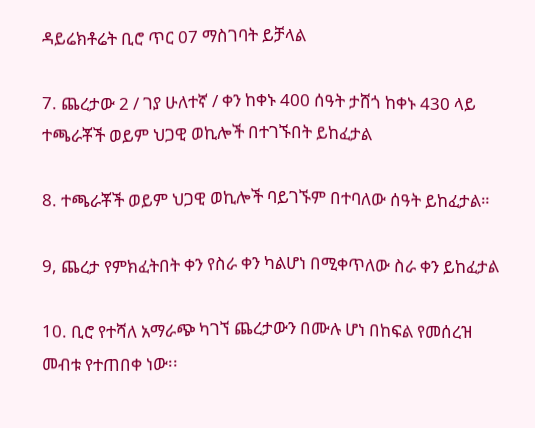ዳይሬክቶሬት ቢሮ ጥር 07 ማስገባት ይቻላል

7. ጨረታው 2 / ገያ ሁለተኛ / ቀን ከቀኑ 400 ሰዓት ታሸጎ ከቀኑ 430 ላይ ተጫራቾች ወይም ህጋዊ ወኪሎች በተገኙበት ይከፈታል

8. ተጫራቾች ወይም ህጋዊ ወኪሎች ባይገኙም በተባለው ሰዓት ይከፈታል።

9, ጨረታ የምክፈትበት ቀን የስራ ቀን ካልሆነ በሚቀጥለው ስራ ቀን ይከፈታል

10. ቢሮ የተሻለ አማራጭ ካገኘ ጨረታውን በሙሉ ሆነ በከፍል የመሰረዝ መብቱ የተጠበቀ ነው፡፡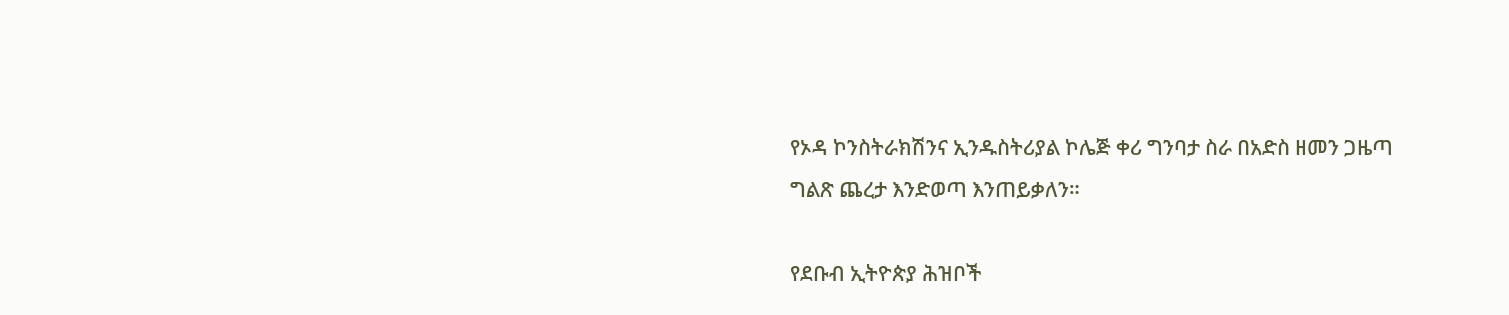የኦዳ ኮንስትራክሽንና ኢንዱስትሪያል ኮሌጅ ቀሪ ግንባታ ስራ በአድስ ዘመን ጋዜጣ ግልጽ ጨረታ እንድወጣ እንጠይቃለን።

የደቡብ ኢትዮጵያ ሕዝቦች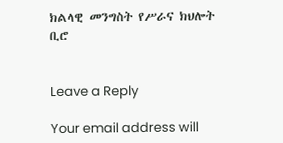ክልላዊ መንግስት የሥራና ክህሎት ቢሮ


Leave a Reply

Your email address will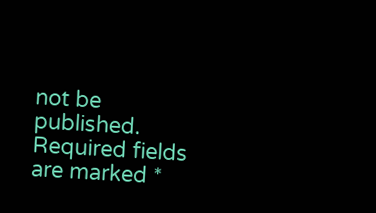not be published. Required fields are marked *